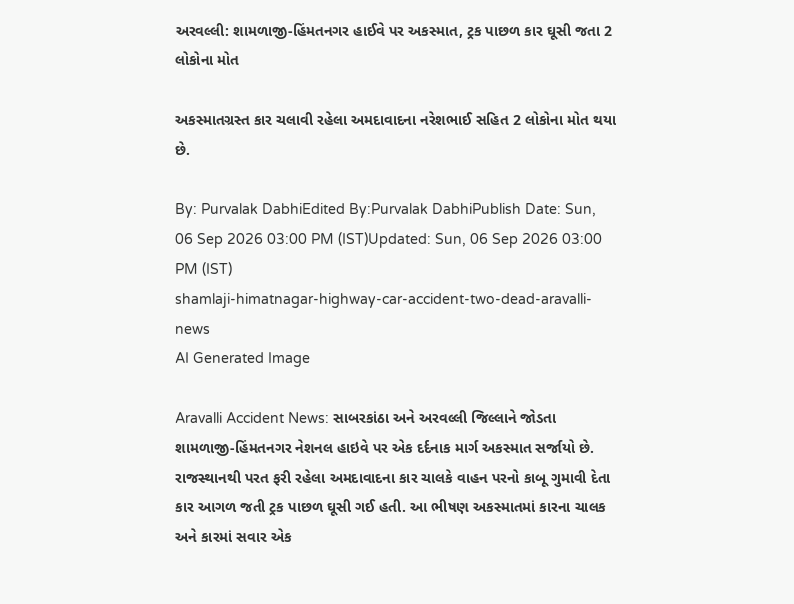અરવલ્લી: શામળાજી-હિંમતનગર હાઈવે પર અકસ્માત, ટ્રક પાછળ કાર ઘૂસી જતા 2 લોકોના મોત

અકસ્માતગ્રસ્ત કાર ચલાવી રહેલા અમદાવાદના નરેશભાઈ સહિત 2 લોકોના મોત થયા છે.

By: Purvalak DabhiEdited By:Purvalak DabhiPublish Date: Sun, 06 Sep 2026 03:00 PM (IST)Updated: Sun, 06 Sep 2026 03:00 PM (IST)
shamlaji-himatnagar-highway-car-accident-two-dead-aravalli-news
AI Generated Image

Aravalli Accident News: સાબરકાંઠા અને અરવલ્લી જિલ્લાને જોડતા શામળાજી-હિંમતનગર નેશનલ હાઇવે પર એક દર્દનાક માર્ગ અકસ્માત સર્જાયો છે. રાજસ્થાનથી પરત ફરી રહેલા અમદાવાદના કાર ચાલકે વાહન પરનો કાબૂ ગુમાવી દેતા કાર આગળ જતી ટ્રક પાછળ ઘૂસી ગઈ હતી. આ ભીષણ અકસ્માતમાં કારના ચાલક અને કારમાં સવાર એક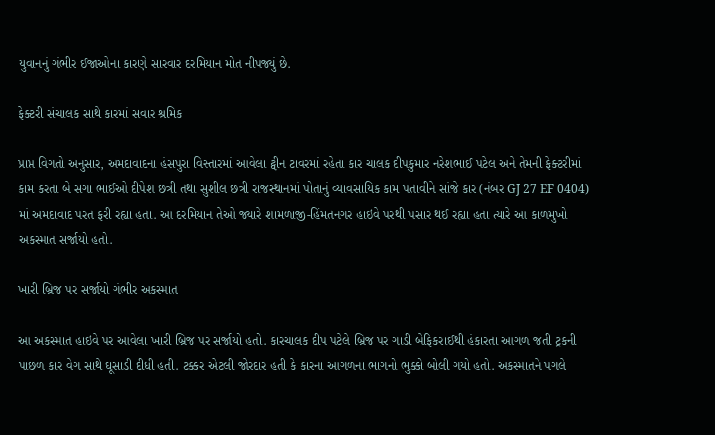યુવાનનું ગંભીર ઈજાઓના કારણે સારવાર દરમિયાન મોત નીપજ્યું છે.

ફેક્ટરી સંચાલક સાથે કારમાં સવાર શ્રમિક

પ્રાપ્ત વિગતો અનુસાર, અમદાવાદના હંસપુરા વિસ્તારમાં આવેલા ટ્વીન ટાવરમાં રહેતા કાર ચાલક દીપકુમાર નરેશભાઈ પટેલ અને તેમની ફેક્ટરીમાં કામ કરતા બે સગા ભાઈઓ દીપેશ છત્રી તથા સુશીલ છત્રી રાજસ્થાનમાં પોતાનું વ્યાવસાયિક કામ પતાવીને સાંજે કાર (નંબર GJ 27 EF 0404) માં અમદાવાદ પરત ફરી રહ્યા હતા. આ દરમિયાન તેઓ જ્યારે શામળાજી-હિંમતનગર હાઇવે પરથી પસાર થઈ રહ્યા હતા ત્યારે આ કાળમુખો અકસ્માત સર્જાયો હતો.

ખારી બ્રિજ પર સર્જાયો ગંભીર અકસ્માત

આ અકસ્માત હાઇવે પર આવેલા ખારી બ્રિજ પર સર્જાયો હતો. કારચાલક દીપ પટેલે બ્રિજ પર ગાડી બેફિકરાઈથી હંકારતા આગળ જતી ટ્રકની પાછળ કાર વેગ સાથે ઘૂસાડી દીધી હતી. ટક્કર એટલી જોરદાર હતી કે કારના આગળના ભાગનો ભુક્કો બોલી ગયો હતો. અકસ્માતને પગલે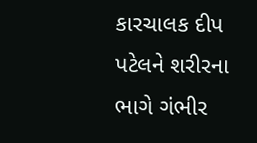કારચાલક દીપ પટેલને શરીરના ભાગે ગંભીર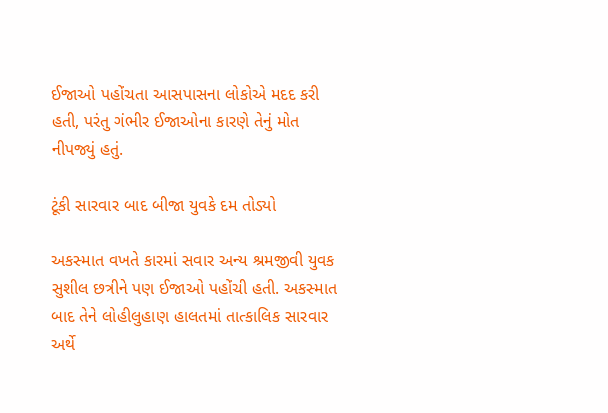ઈજાઓ પહોંચતા આસપાસના લોકોએ મદદ કરી હતી, પરંતુ ગંભીર ઈજાઓના કારણે તેનું મોત નીપજ્યું હતું.

ટૂંકી સારવાર બાદ બીજા યુવકે દમ તોડ્યો

અકસ્માત વખતે કારમાં સવાર અન્ય શ્રમજીવી યુવક સુશીલ છત્રીને પણ ઈજાઓ પહોંચી હતી. અકસ્માત બાદ તેને લોહીલુહાણ હાલતમાં તાત્કાલિક સારવાર અર્થે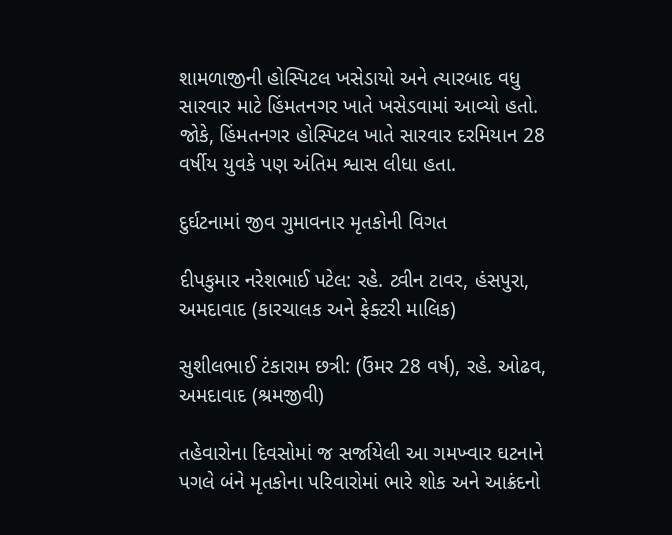શામળાજીની હોસ્પિટલ ખસેડાયો અને ત્યારબાદ વધુ સારવાર માટે હિંમતનગર ખાતે ખસેડવામાં આવ્યો હતો. જોકે, હિંમતનગર હોસ્પિટલ ખાતે સારવાર દરમિયાન 28 વર્ષીય યુવકે પણ અંતિમ શ્વાસ લીધા હતા.

દુર્ઘટનામાં જીવ ગુમાવનાર મૃતકોની વિગત

દીપકુમાર નરેશભાઈ પટેલ: રહે. ટ્વીન ટાવર, હંસપુરા, અમદાવાદ (કારચાલક અને ફેક્ટરી માલિક)

સુશીલભાઈ ટંકારામ છત્રી: (ઉંમર 28 વર્ષ), રહે. ઓઢવ, અમદાવાદ (શ્રમજીવી)

તહેવારોના દિવસોમાં જ સર્જાયેલી આ ગમખ્વાર ઘટનાને પગલે બંને મૃતકોના પરિવારોમાં ભારે શોક અને આક્રંદનો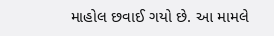માહોલ છવાઈ ગયો છે. આ મામલે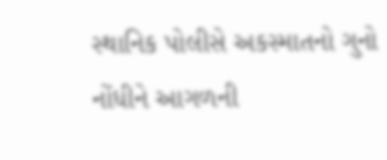સ્થાનિક પોલીસે અકસ્માતનો ગુનો નોંધીને આગળની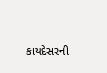કાયદેસરની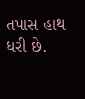તપાસ હાથ ધરી છે.